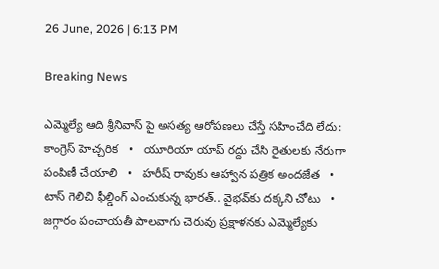26 June, 2026 | 6:13 PM

Breaking News

ఎమ్మెల్యే ఆది శ్రీనివాస్ పై అసత్య ఆరోపణలు చేస్తే సహించేది లేదు: కాంగ్రెస్ హెచ్చరిక   •   యూరియా యాప్ రద్దు చేసి రైతులకు నేరుగా పంపిణీ చేయాలి   •   హరీష్ రావుకు ఆహ్వాన పత్రిక అందజేత   •   టాస్ గెలిచి ఫీల్డింగ్ ఎంచుకున్న భారత్.. వైభవ్‌కు దక్కని చోటు   •   జగ్గారం పంచాయతీ పాలవాగు చెరువు ప్రక్షాళనకు ఎమ్మెల్యేకు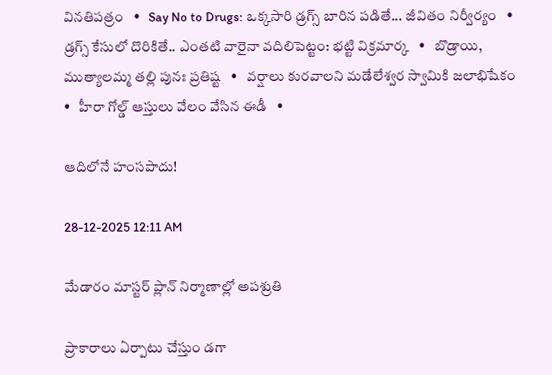వినతిపత్రం   •   Say No to Drugs: ఒక్కసారి డ్రగ్స్ బారిన పడితే... జీవితం నిర్వీర్యం   •   డ్రగ్స్ కేసులో దొరికితే.. ఎంతటి వారైనా వదిలిపెట్టం: భట్టి విక్రమార్క   •   బొడ్రాయి, ముత్యాలమ్మ తల్లి పునః ప్రతిష్ట   •   వర్షాలు కురవాలని మడేలేశ్వర స్వామికి జలాభిషేకం   •   హీరా గోల్డ్ ఆస్తులు వేలం వేసిన ఈడీ   •

ఆదిలోనే హంసపాదు!

28-12-2025 12:11 AM

మేడారం మాస్టర్ ప్లాన్ నిర్మాణాల్లో అపశ్రుతి

ప్రాకారాలు ఏర్పాటు చేస్తుం డగా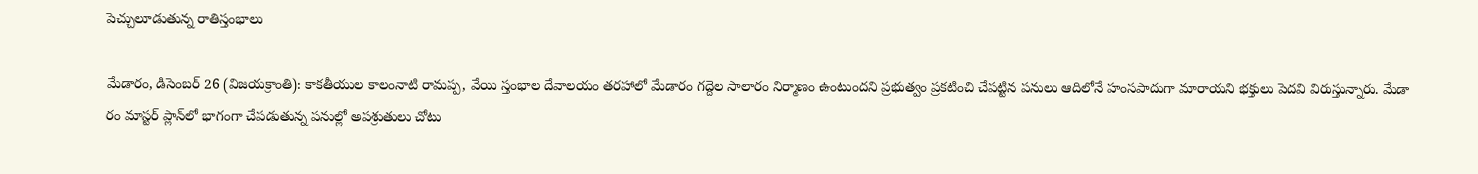పెచ్చులూడుతున్న రాతిస్తంభాలు

మేడారం, డిసెంబర్ 26 (విజయక్రాంతి): కాకతీయుల కాలంనాటి రామప్ప, వేయి స్తంభాల దేవాలయం తరహాలో మేడారం గద్దెల సాలారం నిర్మాణం ఉంటుందని ప్రభుత్వం ప్రకటించి చేపట్టిన పనులు ఆదిలోనే హంసపాదుగా మారాయని భక్తులు పెదవి విరుస్తున్నారు. మేడా రం మాస్టర్ ప్లాన్‌లో భాగంగా చేపడుతున్న పనుల్లో అపశ్రుతులు చోటు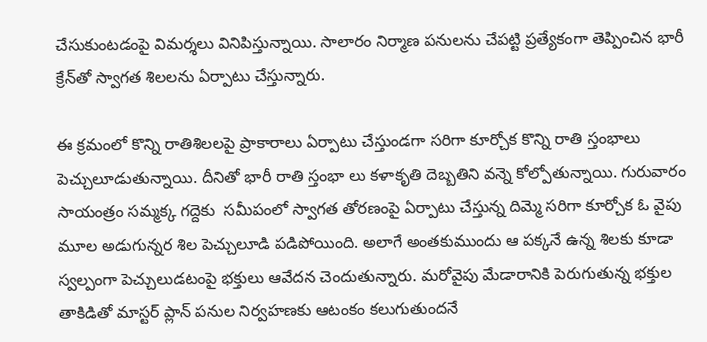చేసుకుంటడంపై విమర్శలు వినిపిస్తున్నాయి. సాలారం నిర్మాణ పనులను చేపట్టి ప్రత్యేకంగా తెప్పించిన భారీ క్రేన్‌తో స్వాగత శిలలను ఏర్పాటు చేస్తున్నారు.

ఈ క్రమంలో కొన్ని రాతిశిలలపై ప్రాకారాలు ఏర్పాటు చేస్తుండగా సరిగా కూర్చోక కొన్ని రాతి స్తంభాలు పెచ్చులూడుతున్నాయి. దీనితో భారీ రాతి స్తంభా లు కళాకృతి దెబ్బతిని వన్నె కోల్పోతున్నాయి. గురువారం సాయంత్రం సమ్మక్క గద్దెకు  సమీపంలో స్వాగత తోరణంపై ఏర్పాటు చేస్తున్న దిమ్మె సరిగా కూర్చోక ఓ వైపు మూల అడుగున్నర శిల పెచ్చులూడి పడిపోయింది. అలాగే అంతకుముందు ఆ పక్కనే ఉన్న శిలకు కూడా స్వల్పంగా పెచ్చులుడటంపై భక్తులు ఆవేదన చెందుతున్నారు. మరోవైపు మేడారానికి పెరుగుతున్న భక్తుల తాకిడితో మాస్టర్ ప్లాన్ పనుల నిర్వహణకు ఆటంకం కలుగుతుందనే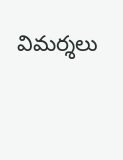విమర్శలు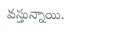వస్తున్నాయి.